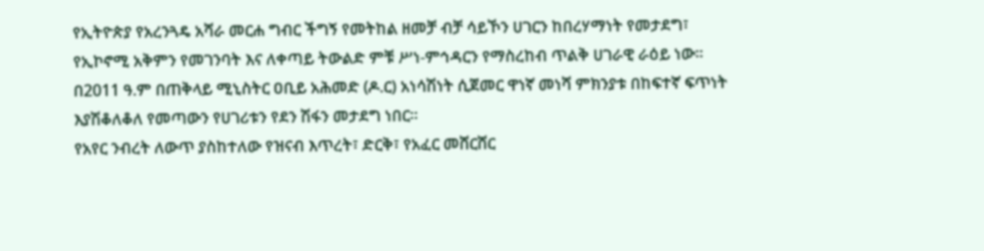የኢትዮጵያ የአረንጓዴ አሻራ መርሐ ግብር ችግኝ የመትከል ዘመቻ ብቻ ሳይኾን ሀገርን ከበረሃማነት የመታደግ፣ የኢኮኖሚ አቅምን የመገንባት እና ለቀጣይ ትውልድ ምቹ ሥነ-ምኅዳርን የማስረከብ ጥልቅ ሀገራዊ ራዕይ ነው። በ2011 ዓ.ም በጠቅላይ ሚኒስትር ዐቢይ አሕመድ (ዶ.ር) አነሳሽነት ሲጀመር ዋነኛ መነሻ ምክንያቱ በከፍተኛ ፍጥነት እያሽቆለቆለ የመጣውን የሀገሪቱን የደን ሽፋን መታደግ ነበር።
የአየር ንብረት ለውጥ ያስከተለው የዝናብ እጥረት፣ ድርቅ፣ የአፈር መሸርሸር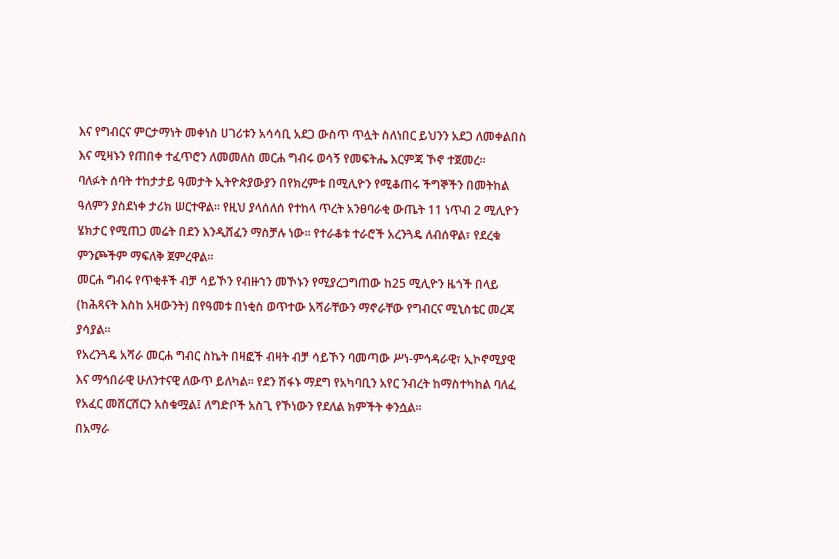እና የግብርና ምርታማነት መቀነስ ሀገሪቱን አሳሳቢ አደጋ ውስጥ ጥሏት ስለነበር ይህንን አደጋ ለመቀልበስ እና ሚዛኑን የጠበቀ ተፈጥሮን ለመመለስ መርሐ ግብሩ ወሳኝ የመፍትሔ እርምጃ ኾኖ ተጀመረ።
ባለፉት ሰባት ተከታታይ ዓመታት ኢትዮጵያውያን በየክረምቱ በሚሊዮን የሚቆጠሩ ችግኞችን በመትከል ዓለምን ያስደነቀ ታሪክ ሠርተዋል። የዚህ ያላሰለሰ የተከላ ጥረት አንፀባራቂ ውጤት 11 ነጥብ 2 ሚሊዮን ሄክታር የሚጠጋ መሬት በደን እንዲሸፈን ማስቻሉ ነው። የተራቆቱ ተራሮች አረንጓዴ ለብሰዋል፣ የደረቁ ምንጮችም ማፍለቅ ጀምረዋል።
መርሐ ግብሩ የጥቂቶች ብቻ ሳይኾን የብዙኀን መኾኑን የሚያረጋግጠው ከ25 ሚሊዮን ዜጎች በላይ (ከሕጻናት እስከ አዛውንት) በየዓመቱ በነቂስ ወጥተው አሻራቸውን ማኖራቸው የግብርና ሚኒስቴር መረጃ ያሳያል።
የአረንጓዴ አሻራ መርሐ ግብር ስኬት በዛፎች ብዛት ብቻ ሳይኾን ባመጣው ሥነ-ምኅዳራዊ፣ ኢኮኖሚያዊ እና ማኅበራዊ ሁለንተናዊ ለውጥ ይለካል። የደን ሽፋኑ ማደግ የአካባቢን አየር ንብረት ከማስተካከል ባለፈ የአፈር መሸርሸርን አስቁሟል፤ ለግድቦች አስጊ የኾነውን የደለል ክምችት ቀንሷል።
በአማራ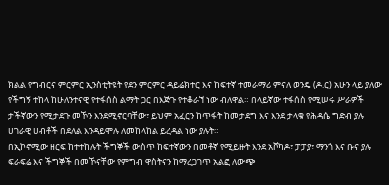ክልል የግብርና ምርምር ኢንስቲትዩት የደን ምርምር ዳይሬክተር እና ከፍተኛ ተመራማሪ ምናለ ወንዴ (ዶ.ር) አሁን ላይ ያለው የችግኝ ተከላ ከሁለንተናዊ የተፋሰስ ልማት ጋር በእጅጉ የተቆራኘ ነው ብለዋል። በላይኛው ተፋሰስ የሚሠሩ ሥራዎች ታችኛውን የሚታደጉ መኾን እንደሚኖርባቸው፣ ይህም አፈርን ከጥፋት ከመታደግ እና እንደ ታላቁ የሕዳሴ ግድብ ያሉ ሀገራዊ ሀብቶች በደለል እንዳይሞሉ ለመከላከል ይረዳል ነው ያሉት።
በኢኮኖሚው ዘርፍ ከተተከሉት ችግኞች ውስጥ ከፍተኛውን በመቶኛ የሚይዙት እንደ አቮካዶ፣ ፓፓያ፣ ማንጎ እና ቡና ያሉ ፍራፍሬ እና ችግኞች በመኾናቸው የምግብ ዋስትናን ከማረጋገጥ አልፎ ለውጭ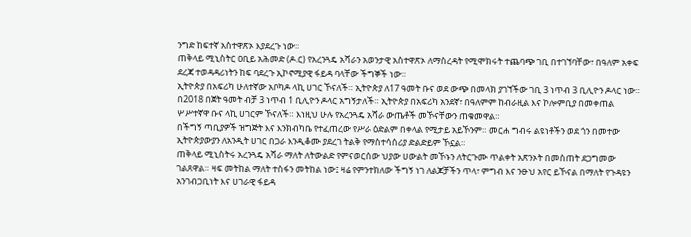ንግድ ከፍተኛ አስተዋጽኦ እያደረጉ ነው።
ጠቅላይ ሚኒስትር ዐቢይ አሕመድ (ዶ.ር) የአረንጓዴ አሻራን አወንታዊ አስተዋጽኦ ለማስረዳት የሚሞክሩት ተጨባጭ ገቢ በተገኘባቸው፣ በዓለም አቀፍ ደረጃ ተወዳዳሪነትን ከፍ ባደረጉ ኢኮኖሚያዊ ፋይዳ ባላቸው ችግኞች ነው።
ኢትዮጵያ በአፍሪካ ሁለተኛው አቦካዶ ላኪ ሀገር ኾናለች። ኢትዮጵያ ለ17 ዓመት ቡና ወደ ውጭ በመላክ ያገኘችው ገቢ 3 ነጥብ 3 ቢሊዮን ዶላር ነው። በ2018 በጀት ዓመት ብቻ 3 ነጥብ 1 ቢሊዮን ዶላር አግኝታለች። ኢትዮጵያ በአፍሪካ አንደኛ፣ በዓለምም ከብራዚል እና ኮሎምቢያ በመቀጠል ሦሥተኛዋ ቡና ላኪ ሀገርም ኾናለች። እነዚህ ሁሉ የአረንጓዴ አሻራ ውጤቶች መኾናቸውን ጠቁመዋል።
በችግኝ ጣቢያዎች ዝግጅት እና እንክብካቤ የተፈጠረው የሥራ ዕድልም በቀላል የሚታይ አይኾንም። መርሐ ግብሩ ልዩነቶችን ወደ ጎን በመተው ኢትዮጵያውያን ለአንዲት ሀገር በጋራ እንዲቆሙ ያደረገ ትልቅ የማስተሳሰሪያ ድልድይም ኾኗል።
ጠቅላይ ሚኒስትሩ አረንጓዴ አሻራ ማለት ለትውልድ የምናወርሰው ህያው ሀውልት መኾኑን ለትርጉሙ ጥልቀት አጽንኦት በመስጠት ደጋግመው ገልጸዋል። ዛፍ መትከል ማለት ተስፋን መትከል ነው፤ ዛሬ የምንተክለው ችግኝ ነገ ለልጆቻችን ጥላ፣ ምግብ እና ንፁህ አየር ይኾናል በማለት የጉዳዩን አንገብጋቢነት እና ሀገራዊ ፋይዳ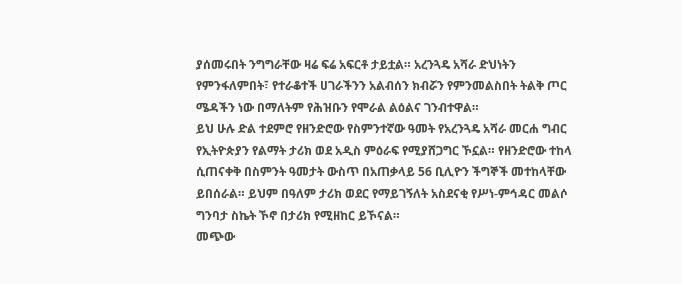ያሰመሩበት ንግግራቸው ዛሬ ፍሬ አፍርቶ ታይቷል። አረንጓዴ አሻራ ድህነትን የምንፋለምበት፣ የተራቆተች ሀገራችንን አልብሰን ክብሯን የምንመልስበት ትልቅ ጦር ሜዳችን ነው በማለትም የሕዝቡን የሞራል ልዕልና ገንብተዋል።
ይህ ሁሉ ድል ተደምሮ የዘንድሮው የስምንተኛው ዓመት የአረንጓዴ አሻራ መርሐ ግብር የኢትዮጵያን የልማት ታሪክ ወደ አዲስ ምዕራፍ የሚያሸጋግር ኾኗል። የዘንድሮው ተከላ ሲጠናቀቅ በስምንት ዓመታት ውስጥ በአጠቃላይ 56 ቢሊዮን ችግኞች መተከላቸው ይበሰራል። ይህም በዓለም ታሪክ ወደር የማይገኝለት አስደናቂ የሥነ-ምኅዳር መልሶ ግንባታ ስኬት ኾኖ በታሪክ የሚዘከር ይኾናል።
መጭው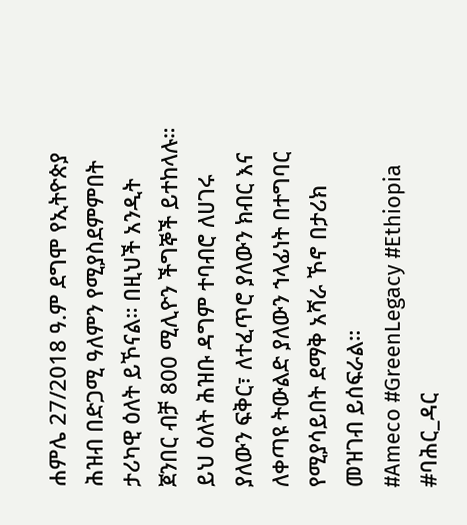ሐምሌ 27/2018 ዓ.ም ደግሞ የኢትዮጵያ ሕዝብ በድጋሚ ዓለምን የሚያስደምምበት ታሪካዊ ዕለት ይኾናል። በዚህች አንዲት ጀንበር ብቻ 800 ሚሊዮን ችግኞች ይተከላሉ። ይህ ዕለት ሕዝቡ ዳግም ተባብሮ ለሀገሩ ያለውን ፍቅር፣ ለተፈጥሮ ያለውን ክብር እና ለቀጣዩ ትውልድ ያለውን ኀላፊነት በተግባር የሚያሳይበት ደማቅ አሻራ ኾኖ በታሪክ መዝገብ ይሰፍራል።
#Ameco #GreenLegacy #Ethiopia
#ባሕር_ዳር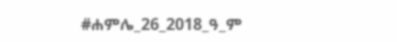#ሐምሌ_26_2018_ዓ_ም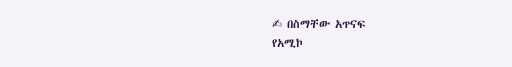✍ በስማቸው አጥናፍ
የአሚኮ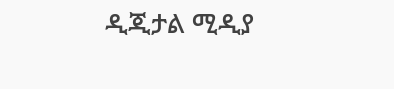ዲጂታል ሚዲያ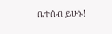ቤተሰብ ይሁኑ!